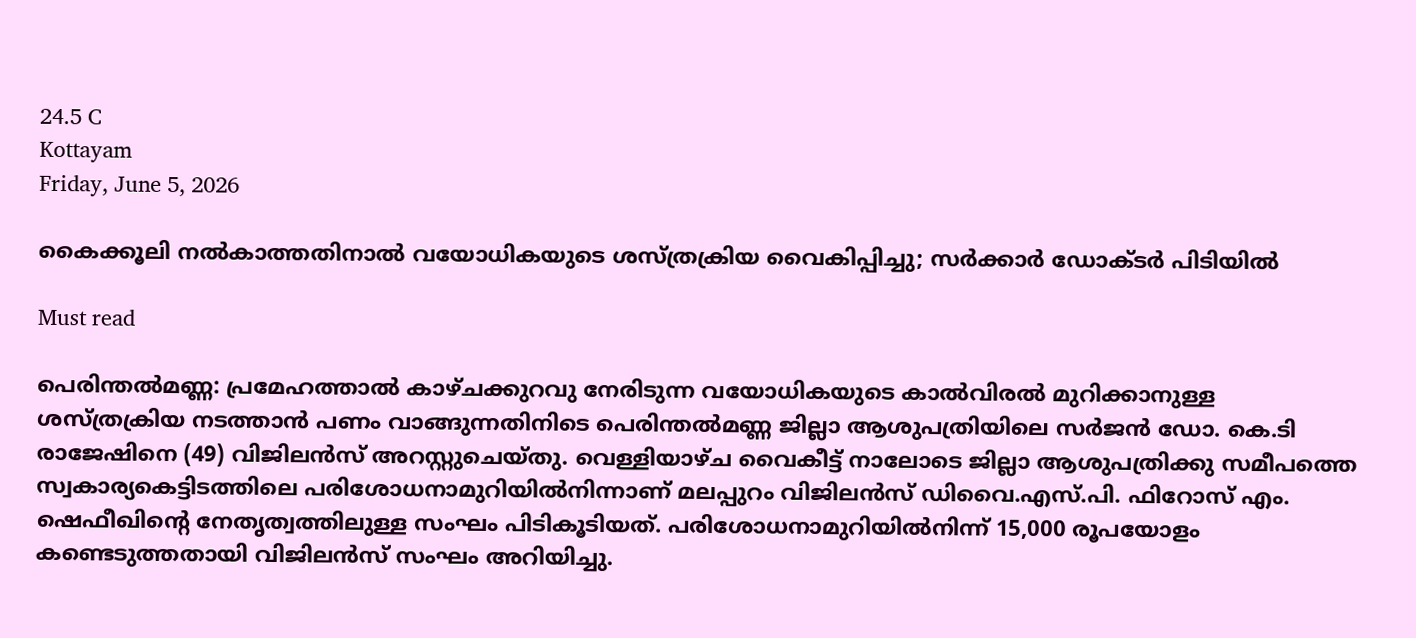24.5 C
Kottayam
Friday, June 5, 2026

കൈക്കൂലി നല്‍കാത്തതിനാല്‍ വയോധികയുടെ ശസ്ത്രക്രിയ വൈകിപ്പിച്ചു; സര്‍ക്കാര്‍ ഡോക്ടര്‍ പിടിയില്‍

Must read

പെരിന്തല്‍മണ്ണ: പ്രമേഹത്താല്‍ കാഴ്ചക്കുറവു നേരിടുന്ന വയോധികയുടെ കാല്‍വിരല്‍ മുറിക്കാനുള്ള ശസ്ത്രക്രിയ നടത്താന്‍ പണം വാങ്ങുന്നതിനിടെ പെരിന്തല്‍മണ്ണ ജില്ലാ ആശുപത്രിയിലെ സര്‍ജന്‍ ഡോ. കെ.ടി രാജേഷിനെ (49) വിജിലന്‍സ് അറസ്റ്റുചെയ്തു. വെള്ളിയാഴ്ച വൈകീട്ട് നാലോടെ ജില്ലാ ആശുപത്രിക്കു സമീപത്തെ സ്വകാര്യകെട്ടിടത്തിലെ പരിശോധനാമുറിയില്‍നിന്നാണ് മലപ്പുറം വിജിലന്‍സ് ഡിവൈ.എസ്.പി. ഫിറോസ് എം. ഷെഫീഖിന്റെ നേതൃത്വത്തിലുള്ള സംഘം പിടികൂടിയത്. പരിശോധനാമുറിയില്‍നിന്ന് 15,000 രൂപയോളം കണ്ടെടുത്തതായി വിജിലന്‍സ് സംഘം അറിയിച്ചു.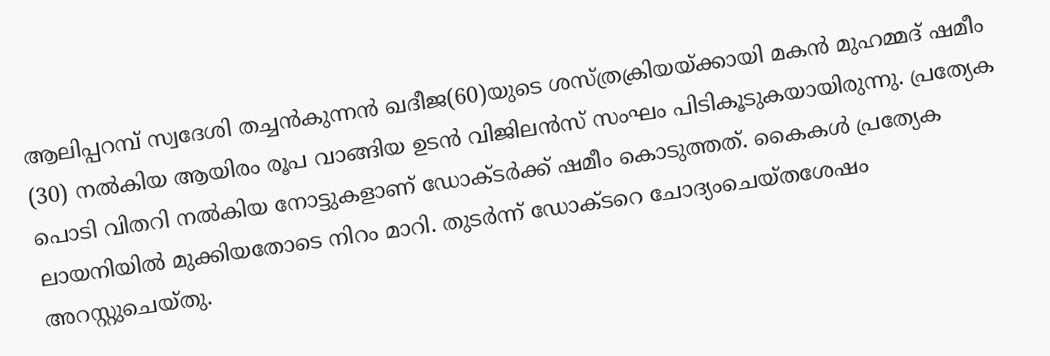ആലിപ്പറമ്പ് സ്വദേശി തച്ചന്‍കുന്നന്‍ ഖദീജ(60)യുടെ ശസ്ത്രക്രിയയ്ക്കായി മകന്‍ മുഹമ്മദ് ഷമീം (30) നല്‍കിയ ആയിരം രൂപ വാങ്ങിയ ഉടന്‍ വിജിലന്‍സ് സംഘം പിടികൂടുകയായിരുന്നു. പ്രത്യേക പൊടി വിതറി നല്‍കിയ നോട്ടുകളാണ് ഡോക്ടര്‍ക്ക് ഷമീം കൊടുത്തത്. കൈകള്‍ പ്രത്യേക ലായനിയില്‍ മുക്കിയതോടെ നിറം മാറി. തുടര്‍ന്ന് ഡോക്ടറെ ചോദ്യംചെയ്തശേഷം അറസ്റ്റുചെയ്തു.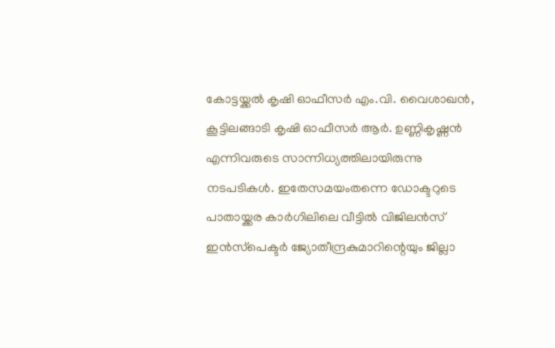കോട്ടയ്ക്കല്‍ കൃഷി ഓഫീസര്‍ എം.വി. വൈശാഖന്‍, കൂട്ടിലങ്ങാടി കൃഷി ഓഫീസര്‍ ആര്‍. ഉണ്ണികൃഷ്ണന്‍ എന്നിവരുടെ സാന്നിധ്യത്തിലായിരുന്നു നടപടികള്‍. ഇതേസമയംതന്നെ ഡോക്ടറുടെ പാതായ്ക്കര കാര്‍ഗിലിലെ വീട്ടില്‍ വിജിലന്‍സ് ഇന്‍സ്‌പെക്ടര്‍ ജ്യോതീന്ദ്രകുമാറിന്റെയും ജില്ലാ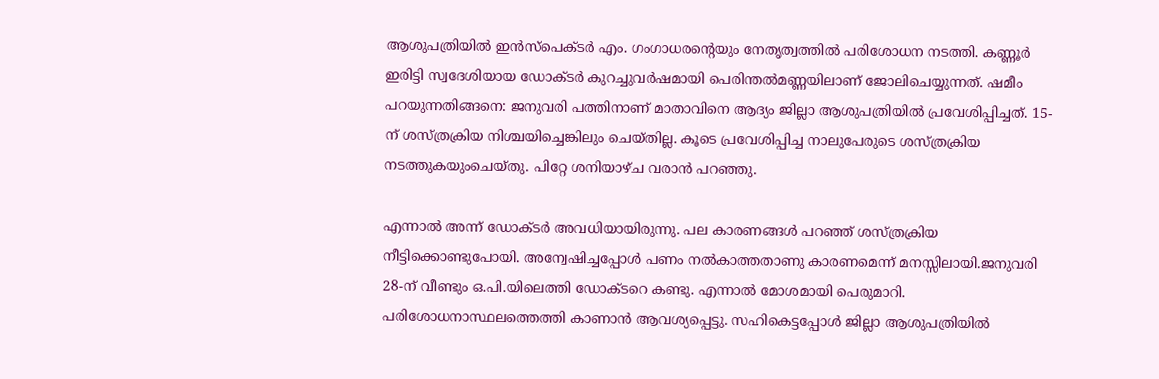ആശുപത്രിയില്‍ ഇന്‍സ്‌പെക്ടര്‍ എം. ഗംഗാധരന്റെയും നേതൃത്വത്തില്‍ പരിശോധന നടത്തി. കണ്ണൂര്‍ ഇരിട്ടി സ്വദേശിയായ ഡോക്ടര്‍ കുറച്ചുവര്‍ഷമായി പെരിന്തല്‍മണ്ണയിലാണ് ജോലിചെയ്യുന്നത്. ഷമീം പറയുന്നതിങ്ങനെ: ജനുവരി പത്തിനാണ് മാതാവിനെ ആദ്യം ജില്ലാ ആശുപത്രിയില്‍ പ്രവേശിപ്പിച്ചത്. 15-ന് ശസ്ത്രക്രിയ നിശ്ചയിച്ചെങ്കിലും ചെയ്തില്ല. കൂടെ പ്രവേശിപ്പിച്ച നാലുപേരുടെ ശസ്ത്രക്രിയ നടത്തുകയുംചെയ്തു. പിറ്റേ ശനിയാഴ്ച വരാന്‍ പറഞ്ഞു.

എന്നാല്‍ അന്ന് ഡോക്ടര്‍ അവധിയായിരുന്നു. പല കാരണങ്ങള്‍ പറഞ്ഞ് ശസ്ത്രക്രിയ നീട്ടിക്കൊണ്ടുപോയി. അന്വേഷിച്ചപ്പോള്‍ പണം നല്‍കാത്തതാണു കാരണമെന്ന് മനസ്സിലായി.ജനുവരി 28-ന് വീണ്ടും ഒ.പി.യിലെത്തി ഡോക്ടറെ കണ്ടു. എന്നാല്‍ മോശമായി പെരുമാറി. പരിശോധനാസ്ഥലത്തെത്തി കാണാന്‍ ആവശ്യപ്പെട്ടു. സഹികെട്ടപ്പോള്‍ ജില്ലാ ആശുപത്രിയില്‍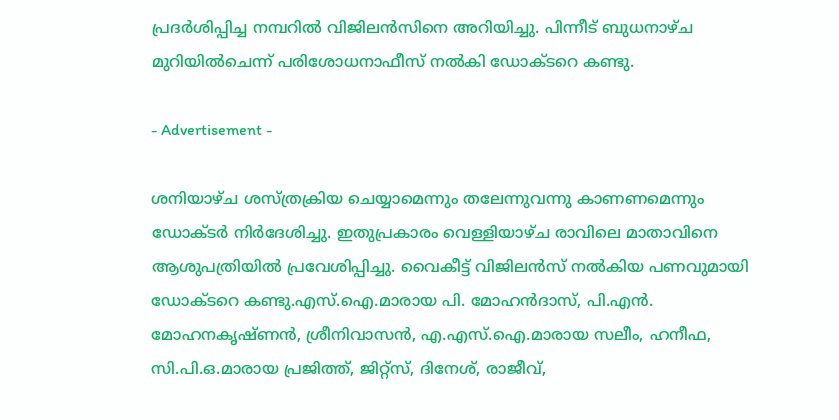പ്രദര്‍ശിപ്പിച്ച നമ്പറില്‍ വിജിലന്‍സിനെ അറിയിച്ചു. പിന്നീട് ബുധനാഴ്ച മുറിയില്‍ചെന്ന് പരിശോധനാഫീസ് നല്‍കി ഡോക്ടറെ കണ്ടു.

- Advertisement -

ശനിയാഴ്ച ശസ്ത്രക്രിയ ചെയ്യാമെന്നും തലേന്നുവന്നു കാണണമെന്നും ഡോക്ടര്‍ നിര്‍ദേശിച്ചു. ഇതുപ്രകാരം വെള്ളിയാഴ്ച രാവിലെ മാതാവിനെ ആശുപത്രിയില്‍ പ്രവേശിപ്പിച്ചു. വൈകീട്ട് വിജിലന്‍സ് നല്‍കിയ പണവുമായി ഡോക്ടറെ കണ്ടു.എസ്.ഐ.മാരായ പി. മോഹന്‍ദാസ്, പി.എന്‍. മോഹനകൃഷ്ണന്‍, ശ്രീനിവാസന്‍, എ.എസ്.ഐ.മാരായ സലീം, ഹനീഫ, സി.പി.ഒ.മാരായ പ്രജിത്ത്, ജിറ്റ്‌സ്, ദിനേശ്, രാജീവ്,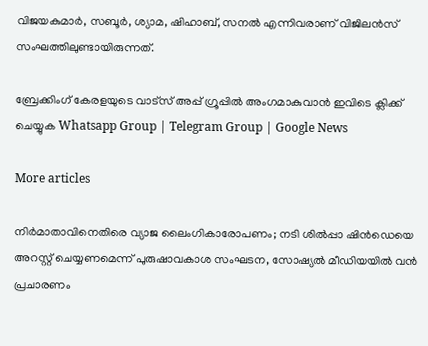വിജയകുമാര്‍, സബൂര്‍, ശ്യാമ, ഷിഹാബ്, സനല്‍ എന്നിവരാണ് വിജിലന്‍സ് സംഘത്തിലുണ്ടായിരുന്നത്.

ബ്രേക്കിംഗ് കേരളയുടെ വാട്സ് അപ്പ് ഗ്രൂപ്പിൽ അംഗമാകുവാൻ ഇവിടെ ക്ലിക്ക് ചെയ്യുക Whatsapp Group | Telegram Group | Google News

More articles

നിർമാതാവിനെതിരെ വ്യാജ ലൈംഗികാരോപണം; നടി ശിൽപ്പാ ഷിൻഡെയെ അറസ്റ്റ് ചെയ്യണമെന്ന് പുരുഷാവകാശ സംഘടന, സോഷ്യൽ മീഡിയയിൽ വൻ പ്രചാരണം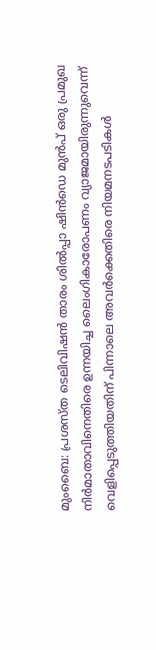മുംബൈ: പ്രശസ്ത ടെലിവിഷൻ താരം ശിൽപ്പാ ഷിൻഡെ മുൻപ് ഒരു പ്രമുഖ നിർമാതാവിനെതിരെ ഉന്നയിച്ച ലൈംഗികാരോപണം വ്യാജമായിരുന്നുവെന്ന് വെളിപ്പെടുത്തിയതിന് പിന്നാലെ അവർക്കെതിരെ നിയമനടപടികൾ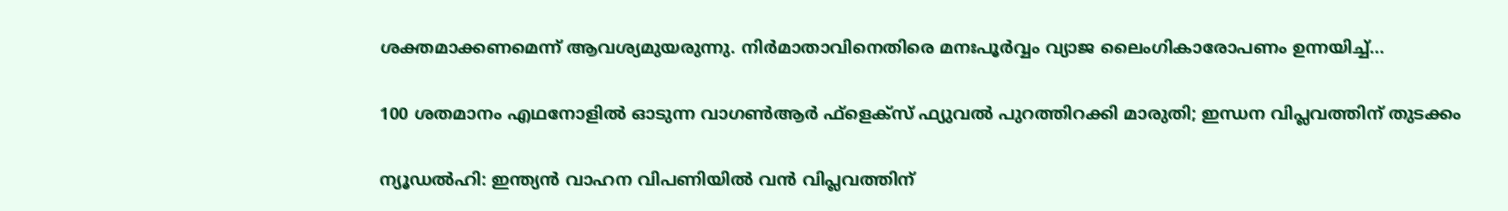ശക്തമാക്കണമെന്ന് ആവശ്യമുയരുന്നു. നിർമാതാവിനെതിരെ മനഃപൂർവ്വം വ്യാജ ലൈംഗികാരോപണം ഉന്നയിച്ച്...

100 ശതമാനം എഥനോളിൽ ഓടുന്ന വാഗൺആർ ഫ്ളെക്സ് ഫ്യുവൽ പുറത്തിറക്കി മാരുതി; ഇന്ധന വിപ്ലവത്തിന് തുടക്കം

ന്യൂഡൽഹി: ഇന്ത്യൻ വാഹന വിപണിയിൽ വൻ വിപ്ലവത്തിന്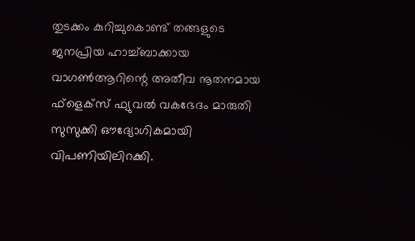തുടക്കം കുറിച്ചുകൊണ്ട് തങ്ങളുടെ ജനപ്രിയ ഹാച്ച്ബാക്കായ വാഗൺആറിന്റെ അതീവ നൂതനമായ ഫ്‌ളെക്‌സ് ഫ്യുവൽ വകഭേദം മാരുതി സുസുക്കി ഔദ്യോഗികമായി വിപണിയിലിറക്കി.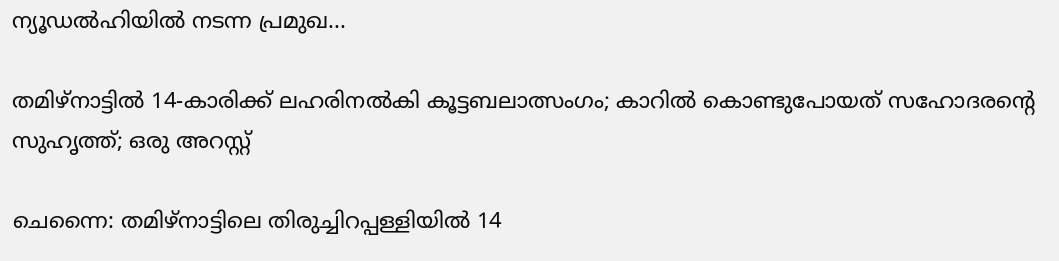ന്യൂഡൽഹിയിൽ നടന്ന പ്രമുഖ...

തമിഴ്നാട്ടിൽ 14-കാരിക്ക് ലഹരിനൽകി കൂട്ടബലാത്സംഗം; കാറിൽ കൊണ്ടുപോയത് സഹോദരന്റെ സുഹൃത്ത്; ഒരു അറസ്റ്റ്

ചെന്നൈ: തമിഴ്നാട്ടിലെ തിരുച്ചിറപ്പള്ളിയിൽ 14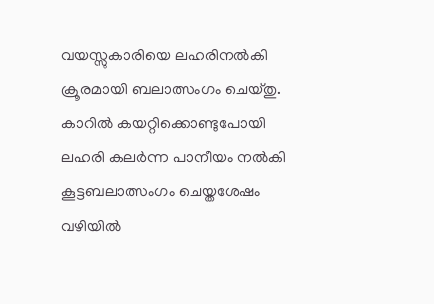വയസ്സുകാരിയെ ലഹരിനൽകി ക്രൂരമായി ബലാത്സംഗം ചെയ്തു. കാറിൽ കയറ്റിക്കൊണ്ടുപോയി ലഹരി കലർന്ന പാനീയം നൽകി കൂട്ടബലാത്സംഗം ചെയ്തശേഷം വഴിയിൽ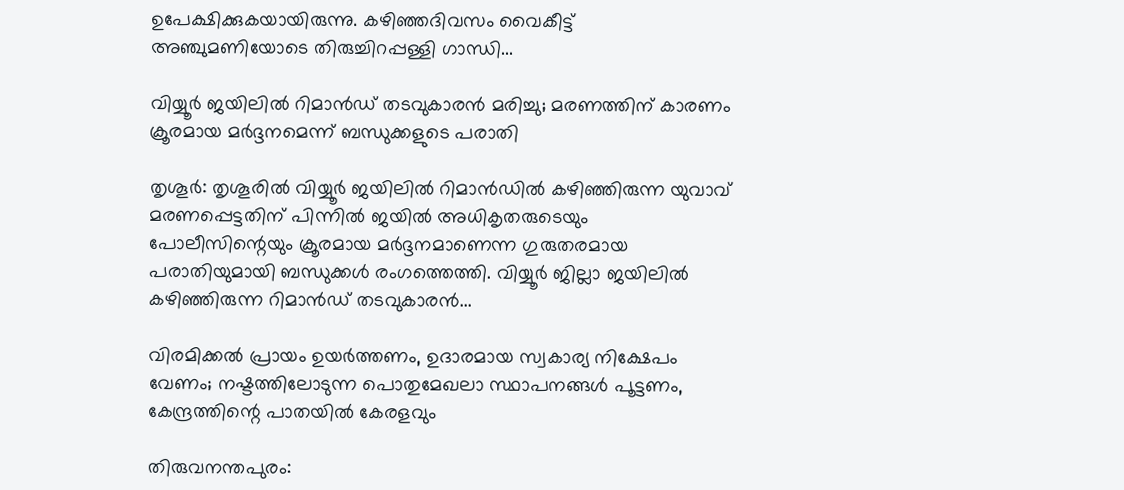ഉപേക്ഷിക്കുകയായിരുന്നു. കഴിഞ്ഞദിവസം വൈകീട്ട് അഞ്ചുമണിയോടെ തിരുച്ചിറപ്പള്ളി ഗാന്ധി...

വിയ്യൂർ ജയിലിൽ റിമാൻഡ് തടവുകാരൻ മരിച്ചു; മരണത്തിന് കാരണം ക്രൂരമായ മർദ്ദനമെന്ന് ബന്ധുക്കളുടെ പരാതി

തൃശൂർ: തൃശൂരിൽ വിയ്യൂർ ജയിലിൽ റിമാൻഡിൽ കഴിഞ്ഞിരുന്ന യുവാവ് മരണപ്പെട്ടതിന് പിന്നിൽ ജയിൽ അധികൃതരുടെയും പോലീസിന്റെയും ക്രൂരമായ മർദ്ദനമാണെന്ന ഗുരുതരമായ പരാതിയുമായി ബന്ധുക്കൾ രംഗത്തെത്തി. വിയ്യൂർ ജില്ലാ ജയിലിൽ കഴിഞ്ഞിരുന്ന റിമാൻഡ് തടവുകാരൻ...

വിരമിക്കൽ പ്രായം ഉയർത്തണം, ഉദാരമായ സ്വകാര്യ നിക്ഷേപം വേണം; നഷ്ടത്തിലോടുന്ന പൊതുമേഖലാ സ്ഥാപനങ്ങള്‍ പൂട്ടണം, കേന്ദ്രത്തിന്റെ പാതയില്‍ കേരളവും

തിരുവനന്തപുരം: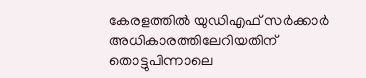കേരളത്തിൽ യുഡിഎഫ് സർക്കാർ അധികാരത്തിലേറിയതിന് തൊട്ടുപിന്നാലെ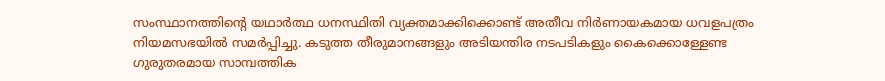സംസ്ഥാനത്തിന്റെ യഥാർത്ഥ ധനസ്ഥിതി വ്യക്തമാക്കിക്കൊണ്ട് അതീവ നിർണായകമായ ധവളപത്രം നിയമസഭയിൽ സമർപ്പിച്ചു. കടുത്ത തീരുമാനങ്ങളും അടിയന്തിര നടപടികളും കൈക്കൊള്ളേണ്ട ഗുരുതരമായ സാമ്പത്തിക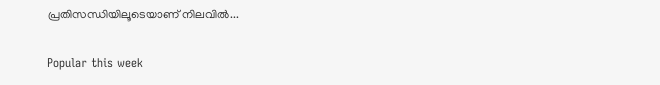പ്രതിസന്ധിയിലൂടെയാണ് നിലവിൽ...

Popular this week